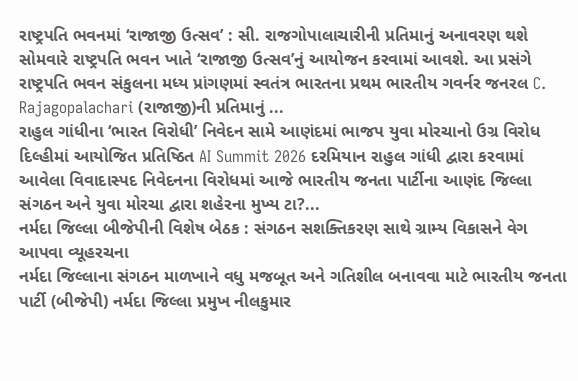રાષ્ટ્રપતિ ભવનમાં ‘રાજાજી ઉત્સવ’ : સી. રાજગોપાલાચારીની પ્રતિમાનું અનાવરણ થશે
સોમવારે રાષ્ટ્રપતિ ભવન ખાતે ‘રાજાજી ઉત્સવ’નું આયોજન કરવામાં આવશે. આ પ્રસંગે રાષ્ટ્રપતિ ભવન સંકુલના મધ્ય પ્રાંગણમાં સ્વતંત્ર ભારતના પ્રથમ ભારતીય ગવર્નર જનરલ C. Rajagopalachari (રાજાજી)ની પ્રતિમાનું ...
રાહુલ ગાંધીના ‘ભારત વિરોધી’ નિવેદન સામે આણંદમાં ભાજપ યુવા મોરચાનો ઉગ્ર વિરોધ
દિલ્હીમાં આયોજિત પ્રતિષ્ઠિત AI Summit 2026 દરમિયાન રાહુલ ગાંધી દ્વારા કરવામાં આવેલા વિવાદાસ્પદ નિવેદનના વિરોધમાં આજે ભારતીય જનતા પાર્ટીના આણંદ જિલ્લા સંગઠન અને યુવા મોરચા દ્વારા શહેરના મુખ્ય ટા?...
નર્મદા જિલ્લા બીજેપીની વિશેષ બેઠક : સંગઠન સશક્તિકરણ સાથે ગ્રામ્ય વિકાસને વેગ આપવા વ્યૂહરચના
નર્મદા જિલ્લાના સંગઠન માળખાને વધુ મજબૂત અને ગતિશીલ બનાવવા માટે ભારતીય જનતા પાર્ટી (બીજેપી) નર્મદા જિલ્લા પ્રમુખ નીલકુમાર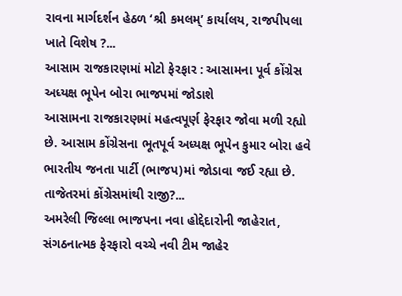રાવના માર્ગદર્શન હેઠળ ‘શ્રી કમલમ્’ કાર્યાલય, રાજપીપલા ખાતે વિશેષ ?...
આસામ રાજકારણમાં મોટો ફેરફાર : આસામના પૂર્વ કોંગ્રેસ અધ્યક્ષ ભૂપેન બોરા ભાજપમાં જોડાશે
આસામના રાજકારણમાં મહત્વપૂર્ણ ફેરફાર જોવા મળી રહ્યો છે. આસામ કોંગ્રેસના ભૂતપૂર્વ અધ્યક્ષ ભૂપેન કુમાર બોરા હવે ભારતીય જનતા પાર્ટી (ભાજપ)માં જોડાવા જઈ રહ્યા છે. તાજેતરમાં કોંગ્રેસમાંથી રાજી?...
અમરેલી જિલ્લા ભાજપના નવા હોદ્દેદારોની જાહેરાત, સંગઠનાત્મક ફેરફારો વચ્ચે નવી ટીમ જાહેર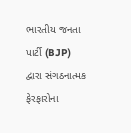ભારતીય જનતા પાર્ટી (BJP) દ્વારા સંગઠનાત્મક ફેરફારોના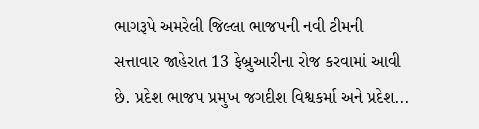ભાગરૂપે અમરેલી જિલ્લા ભાજપની નવી ટીમની સત્તાવાર જાહેરાત 13 ફેબ્રુઆરીના રોજ કરવામાં આવી છે. પ્રદેશ ભાજપ પ્રમુખ જગદીશ વિશ્વકર્મા અને પ્રદેશ...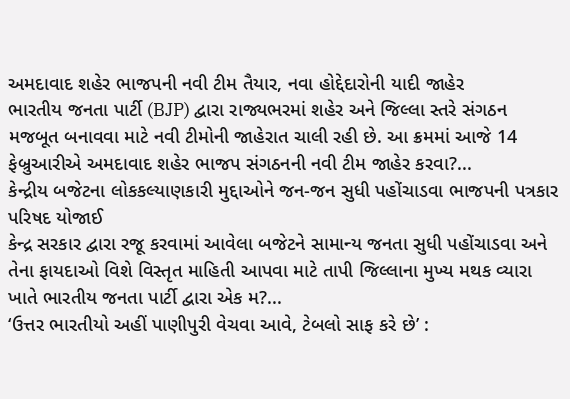અમદાવાદ શહેર ભાજપની નવી ટીમ તૈયાર, નવા હોદ્દેદારોની યાદી જાહેર
ભારતીય જનતા પાર્ટી (BJP) દ્વારા રાજ્યભરમાં શહેર અને જિલ્લા સ્તરે સંગઠન મજબૂત બનાવવા માટે નવી ટીમોની જાહેરાત ચાલી રહી છે. આ ક્રમમાં આજે 14 ફેબ્રુઆરીએ અમદાવાદ શહેર ભાજપ સંગઠનની નવી ટીમ જાહેર કરવા?...
કેન્દ્રીય બજેટના લોકકલ્યાણકારી મુદ્દાઓને જન-જન સુધી પહોંચાડવા ભાજપની પત્રકાર પરિષદ યોજાઈ
કેન્દ્ર સરકાર દ્વારા રજૂ કરવામાં આવેલા બજેટને સામાન્ય જનતા સુધી પહોંચાડવા અને તેના ફાયદાઓ વિશે વિસ્તૃત માહિતી આપવા માટે તાપી જિલ્લાના મુખ્ય મથક વ્યારા ખાતે ભારતીય જનતા પાર્ટી દ્વારા એક મ?...
‘ઉત્તર ભારતીયો અહીં પાણીપુરી વેચવા આવે, ટેબલો સાફ કરે છે’ :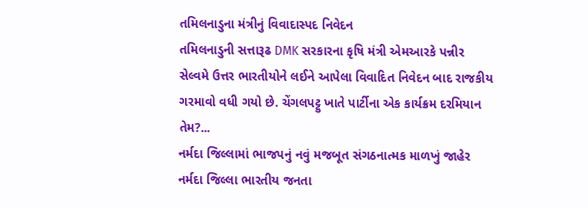તમિલનાડુના મંત્રીનું વિવાદાસ્પદ નિવેદન
તમિલનાડુની સત્તારૂઢ DMK સરકારના કૃષિ મંત્રી એમઆરકે પન્નીર સેલ્વમે ઉત્તર ભારતીયોને લઈને આપેલા વિવાદિત નિવેદન બાદ રાજકીય ગરમાવો વધી ગયો છે. ચેંગલપટ્ટુ ખાતે પાર્ટીના એક કાર્યક્રમ દરમિયાન તેમ?...
નર્મદા જિલ્લામાં ભાજપનું નવું મજબૂત સંગઠનાત્મક માળખું જાહેર
નર્મદા જિલ્લા ભારતીય જનતા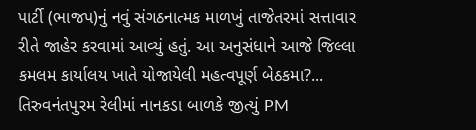પાર્ટી (ભાજપ)નું નવું સંગઠનાત્મક માળખું તાજેતરમાં સત્તાવાર રીતે જાહેર કરવામાં આવ્યું હતું. આ અનુસંધાને આજે જિલ્લા કમલમ કાર્યાલય ખાતે યોજાયેલી મહત્વપૂર્ણ બેઠકમા?...
તિરુવનંતપુરમ રેલીમાં નાનકડા બાળકે જીત્યું PM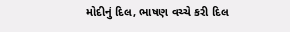મોદીનું દિલ, ભાષણ વચ્ચે કરી દિલ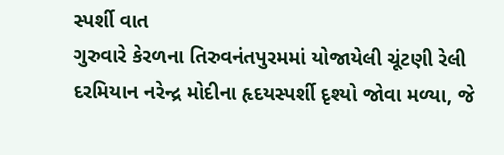સ્પર્શી વાત
ગુરુવારે કેરળના તિરુવનંતપુરમમાં યોજાયેલી ચૂંટણી રેલી દરમિયાન નરેન્દ્ર મોદીના હૃદયસ્પર્શી દૃશ્યો જોવા મળ્યા, જે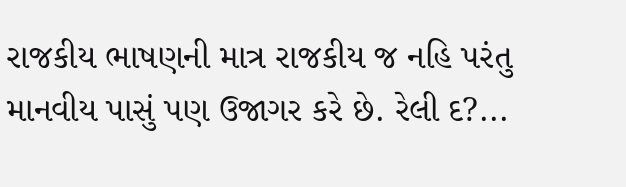રાજકીય ભાષણની માત્ર રાજકીય જ નહિ પરંતુ માનવીય પાસું પણ ઉજાગર કરે છે. રેલી દ?...